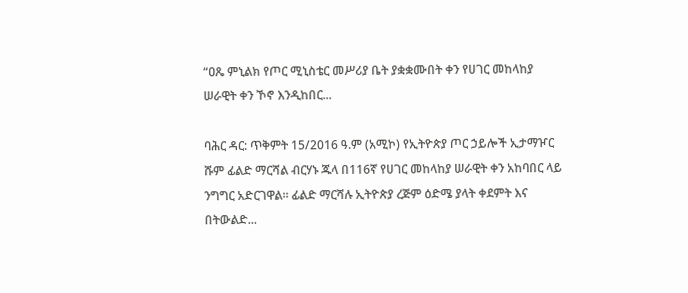“ዐጼ ምኒልክ የጦር ሚኒስቴር መሥሪያ ቤት ያቋቋሙበት ቀን የሀገር መከላከያ ሠራዊት ቀን ኾኖ እንዲከበር...

ባሕር ዳር: ጥቅምት 15/2016 ዓ.ም (አሚኮ) የኢትዮጵያ ጦር ኃይሎች ኢታማዦር ሹም ፊልድ ማርሻል ብርሃኑ ጁላ በ116ኛ የሀገር መከላከያ ሠራዊት ቀን አከባበር ላይ ንግግር አድርገዋል። ፊልድ ማርሻሉ ኢትዮጵያ ረጅም ዕድሜ ያላት ቀደምት እና በትውልድ...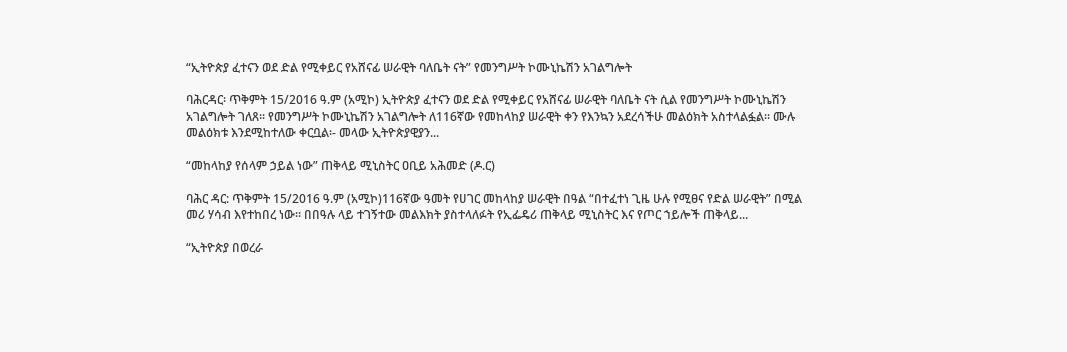“ኢትዮጵያ ፈተናን ወደ ድል የሚቀይር የአሸናፊ ሠራዊት ባለቤት ናት” የመንግሥት ኮሙኒኬሽን አገልግሎት

ባሕርዳር፡ ጥቅምት 15/2016 ዓ.ም (አሚኮ) ኢትዮጵያ ፈተናን ወደ ድል የሚቀይር የአሸናፊ ሠራዊት ባለቤት ናት ሲል የመንግሥት ኮሙኒኬሽን አገልግሎት ገለጸ፡፡ የመንግሥት ኮሙኒኬሽን አገልግሎት ለ116ኛው የመከላከያ ሠራዊት ቀን የእንኳን አደረሳችሁ መልዕክት አስተላልፏል፡፡ ሙሉ መልዕክቱ እንደሚከተለው ቀርቧል፡- መላው ኢትዮጵያዊያን...

“መከላከያ የሰላም ኃይል ነው” ጠቅላይ ሚኒስትር ዐቢይ አሕመድ (ዶ.ር)

ባሕር ዳር: ጥቅምት 15/2016 ዓ.ም (አሚኮ)116ኛው ዓመት የሀገር መከላከያ ሠራዊት በዓል “በተፈተነ ጊዜ ሁሉ የሚፀና የድል ሠራዊት” በሚል መሪ ሃሳብ እየተከበረ ነው፡፡ በበዓሉ ላይ ተገኝተው መልእክት ያስተላለፉት የኢፌዴሪ ጠቅላይ ሚኒስትር እና የጦር ኀይሎች ጠቅላይ...

“ኢትዮጵያ በወረራ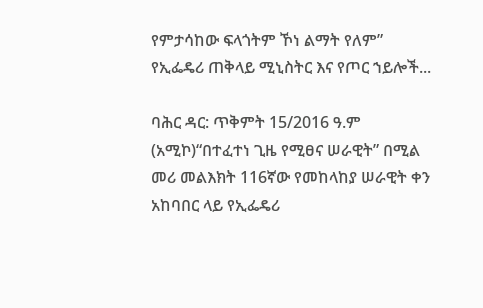የምታሳከው ፍላጎትም ኾነ ልማት የለም” የኢፌዴሪ ጠቅላይ ሚኒስትር እና የጦር ኀይሎች...

ባሕር ዳር: ጥቅምት 15/2016 ዓ.ም (አሚኮ)“በተፈተነ ጊዜ የሚፀና ሠራዊት” በሚል መሪ መልእክት 116ኛው የመከላከያ ሠራዊት ቀን አከባበር ላይ የኢፌዴሪ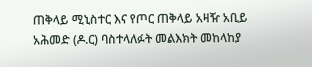ጠቅላይ ሚኒስተር እና የጦር ጠቅላይ አዛዥ አቢይ አሕመድ (ዶ.ር) ባስተላለፉት መልእክት መከላከያ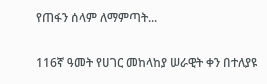የጠፋን ሰላም ለማምጣት...

116ኛ ዓመት የሀገር መከላከያ ሠራዊት ቀን በተለያዩ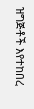ዝግጅቶች እየተከበረ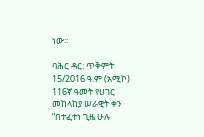ነው፡፡

ባሕር ዳር: ጥቅምት 15/2016 ዓ.ም (አሚኮ) 116ኛ ዓመት የሀገር መከላከያ ሠራዊት ቀን “በተፈተነ ጊዜ ሁሉ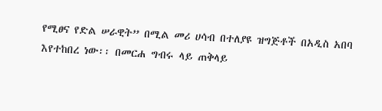የሚፀና የድል ሠራዊት” በሚል መሪ ሀሳብ በተለያዩ ዝግጅቶች በአዲስ አበባ እየተከበረ ነው፡፡ በመርሐ ግብሩ ላይ ጠቅላይ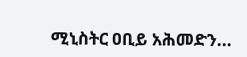ሚኒስትር ዐቢይ አሕመድን...